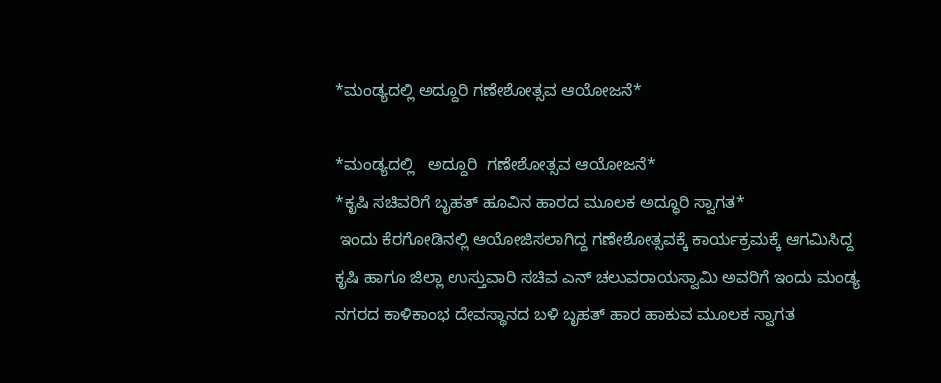*ಮಂಡ್ಯದಲ್ಲಿ ಅದ್ದೂರಿ ಗಣೇಶೋತ್ಸವ ಆಯೋಜನೆ*

*ಮಂಡ್ಯದಲ್ಲಿ   ಅದ್ದೂರಿ  ಗಣೇಶೋತ್ಸವ ಆಯೋಜನೆ*
*ಕೃಷಿ ಸಚಿವರಿಗೆ ಬೃಹತ್ ಹೂವಿನ ಹಾರದ ಮೂಲಕ ಅದ್ಧೂರಿ ಸ್ವಾಗತ*
 ಇಂದು ಕೆರಗೋಡಿನಲ್ಲಿ ಆಯೋಜಿಸಲಾಗಿದ್ದ ಗಣೇಶೋತ್ಸವಕ್ಕೆ ಕಾರ್ಯಕ್ರಮಕ್ಕೆ ಆಗಮಿಸಿದ್ದ ಕೃಷಿ ಹಾಗೂ ಜಿಲ್ಲಾ ಉಸ್ತುವಾರಿ ಸಚಿವ ಎನ್ ಚಲುವರಾಯಸ್ವಾಮಿ ಅವರಿಗೆ ಇಂದು ಮಂಡ್ಯ ನಗರದ ಕಾಳಿಕಾಂಭ ದೇವಸ್ಥಾನದ ಬಳಿ ಬೃಹತ್ ಹಾರ ಹಾಕುವ ಮೂಲಕ ಸ್ವಾಗತ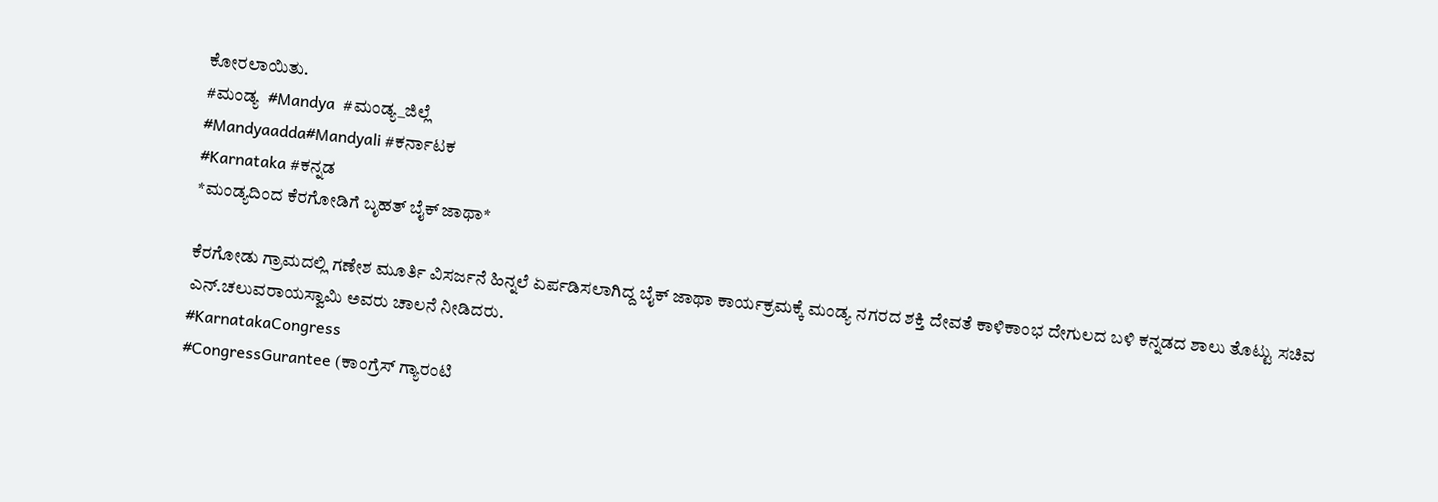ಕೋರಲಾಯಿತು.
#ಮಂಡ್ಯ  #Mandya  #ಮಂಡ್ಯ_ಜಿಲ್ಲೆ
#Mandyaadda#Mandyali #ಕರ್ನಾಟಕ
#Karnataka #ಕನ್ನಡ
*ಮಂಡ್ಯದಿಂದ ಕೆರಗೋಡಿಗೆ ಬೃಹತ್ ಬೈಕ್ ಜಾಥಾ*

ಕೆರಗೋಡು ಗ್ರಾಮದಲ್ಲಿ ಗಣೇಶ ಮೂರ್ತಿ ವಿಸರ್ಜನೆ ಹಿನ್ನಲೆ ಏರ್ಪಡಿಸಲಾಗಿದ್ದ ಬೈಕ್ ಜಾಥಾ ಕಾರ್ಯಕ್ರಮಕ್ಕೆ ಮಂಡ್ಯ ನಗರದ ಶಕ್ತಿ ದೇವತೆ ಕಾಳಿಕಾಂಭ ದೇಗುಲದ ಬಳಿ ಕನ್ನಡದ ಶಾಲು ತೊಟ್ಟು ಸಚಿವ ಎನ್.ಚಲುವರಾಯಸ್ವಾಮಿ ಅವರು ಚಾಲನೆ ನೀಡಿದರು.
#KarnatakaCongress
#CongressGurantee (ಕಾಂಗ್ರೆಸ್ ಗ್ಯಾರಂಟಿ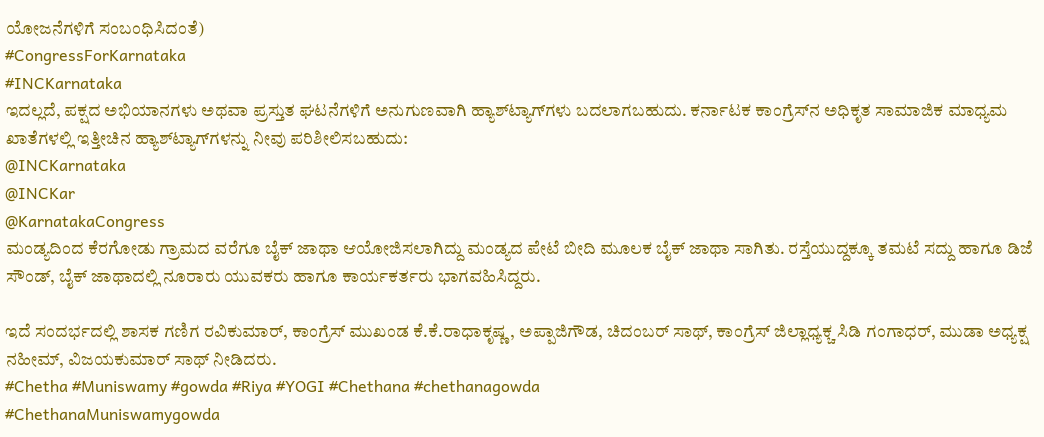ಯೋಜನೆಗಳಿಗೆ ಸಂಬಂಧಿಸಿದಂತೆ)
#CongressForKarnataka
#INCKarnataka
ಇದಲ್ಲದೆ, ಪಕ್ಷದ ಅಭಿಯಾನಗಳು ಅಥವಾ ಪ್ರಸ್ತುತ ಘಟನೆಗಳಿಗೆ ಅನುಗುಣವಾಗಿ ಹ್ಯಾಶ್‌ಟ್ಯಾಗ್‌ಗಳು ಬದಲಾಗಬಹುದು. ಕರ್ನಾಟಕ ಕಾಂಗ್ರೆಸ್‌ನ ಅಧಿಕೃತ ಸಾಮಾಜಿಕ ಮಾಧ್ಯಮ ಖಾತೆಗಳಲ್ಲಿ ಇತ್ತೀಚಿನ ಹ್ಯಾಶ್‌ಟ್ಯಾಗ್‌ಗಳನ್ನು ನೀವು ಪರಿಶೀಲಿಸಬಹುದು:
@INCKarnataka
@INCKar
@KarnatakaCongress
ಮಂಡ್ಯದಿಂದ ಕೆರಗೋಡು ಗ್ರಾಮದ ವರೆಗೂ ಬೈಕ್ ಜಾಥಾ ಆಯೋಜಿಸಲಾಗಿದ್ದು ಮಂಡ್ಯದ ಪೇಟೆ ಬೀದಿ ಮೂಲಕ ಬೈಕ್ ಜಾಥಾ ಸಾಗಿತು. ರಸ್ತೆಯುದ್ದಕ್ಕೂ ತಮಟೆ ಸದ್ದು ಹಾಗೂ ಡಿಜೆ ಸೌಂಡ್, ಬೈಕ್ ಜಾಥಾದಲ್ಲಿ ನೂರಾರು ಯುವಕರು ಹಾಗೂ ಕಾರ್ಯಕರ್ತರು ಭಾಗವಹಿಸಿದ್ದರು.

ಇದೆ ಸಂದರ್ಭದಲ್ಲಿ ಶಾಸಕ ಗಣಿಗ ರವಿಕುಮಾರ್, ಕಾಂಗ್ರೆಸ್ ಮುಖಂಡ ಕೆ.ಕೆ.ರಾಧಾಕೃಷ್ಣ, ಅಪ್ಪಾಜಿಗೌಡ, ಚಿದಂಬರ್ ಸಾಥ್, ಕಾಂಗ್ರೆಸ್ ಜಿಲ್ಲಾಧ್ಯಕ್ಚ ಸಿಡಿ ಗಂಗಾಧರ್, ಮುಡಾ ಅಧ್ಯಕ್ಷ ನಹೀಮ್, ವಿಜಯಕುಮಾರ್ ಸಾಥ್ ನೀಡಿದರು.
#Chetha #Muniswamy #gowda #Riya #YOGI #Chethana #chethanagowda
#ChethanaMuniswamygowda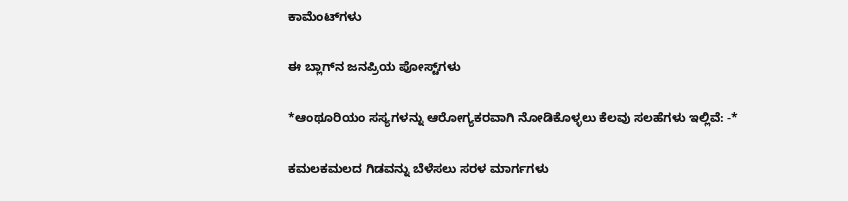ಕಾಮೆಂಟ್‌ಗಳು

ಈ ಬ್ಲಾಗ್‌ನ ಜನಪ್ರಿಯ ಪೋಸ್ಟ್‌ಗಳು

*ಆಂಥೂರಿಯಂ ಸಸ್ಯಗಳನ್ನು ಆರೋಗ್ಯಕರವಾಗಿ ನೋಡಿಕೊಳ್ಳಲು ಕೆಲವು ಸಲಹೆಗಳು ಇಲ್ಲಿವೆ: -*

ಕಮಲಕಮಲದ ಗಿಡವನ್ನು ಬೆಳೆಸಲು ಸರಳ ಮಾರ್ಗಗಳು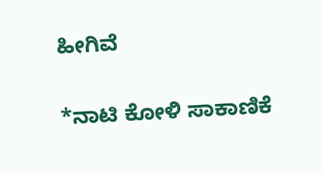ಹೀಗಿವೆ

*ನಾಟಿ ಕೋಳಿ ಸಾಕಾಣಿಕೆ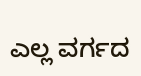ಎಲ್ಲ ವರ್ಗದ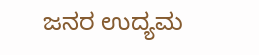ಜನರ ಉದ್ಯಮ